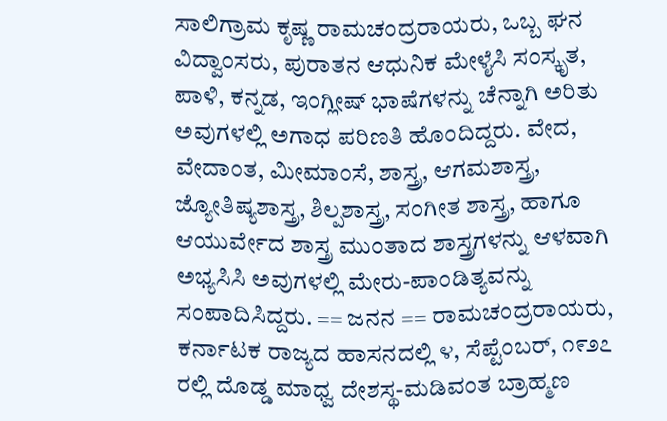ಸಾಲಿಗ್ರಾಮ ಕೃಷ್ಣ ರಾಮಚಂದ್ರರಾಯರು, ಒಬ್ಬ ಘನ ವಿದ್ವಾಂಸರು, ಪುರಾತನ ಆಧುನಿಕ ಮೇಳೈಸಿ ಸಂಸ್ಕೃತ, ಪಾಳಿ, ಕನ್ನಡ, ಇಂಗ್ಲೀಷ್ ಭಾಷೆಗಳನ್ನು ಚೆನ್ನಾಗಿ ಅರಿತು ಅವುಗಳಲ್ಲಿ ಅಗಾಧ ಪರಿಣತಿ ಹೊಂದಿದ್ದರು. ವೇದ, ವೇದಾಂತ, ಮೀಮಾಂಸೆ, ಶಾಸ್ತ್ರ, ಆಗಮಶಾಸ್ತ್ರ, ಜ್ಯೋತಿಷ್ಯಶಾಸ್ತ್ರ, ಶಿಲ್ಪಶಾಸ್ತ್ರ, ಸಂಗೀತ ಶಾಸ್ತ್ರ, ಹಾಗೂ ಆಯುರ್ವೇದ ಶಾಸ್ತ್ರ ಮುಂತಾದ ಶಾಸ್ತ್ರಗಳನ್ನು ಆಳವಾಗಿ ಅಭ್ಯಸಿಸಿ ಅವುಗಳಲ್ಲಿ ಮೇರು-ಪಾಂಡಿತ್ಯವನ್ನು ಸಂಪಾದಿಸಿದ್ದರು. == ಜನನ == ರಾಮಚಂದ್ರರಾಯರು, ಕರ್ನಾಟಕ ರಾಜ್ಯದ ಹಾಸನದಲ್ಲಿ ೪, ಸೆಪ್ಟೆಂಬರ್, ೧೯೨೭ ರಲ್ಲಿ ದೊಡ್ಡ ಮಾಧ್ವ ದೇಶಸ್ಥ-ಮಡಿವಂತ ಬ್ರಾಹ್ಮಣ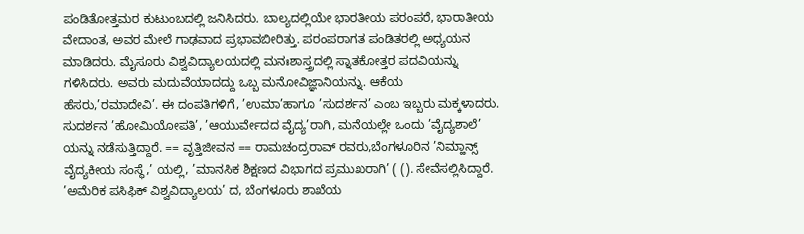ಪಂಡಿತೋತ್ತಮರ ಕುಟುಂಬದಲ್ಲಿ ಜನಿಸಿದರು. ಬಾಲ್ಯದಲ್ಲಿಯೇ ಭಾರತೀಯ ಪರಂಪರೆ, ಭಾರಾತೀಯ ವೇದಾಂತ, ಅವರ ಮೇಲೆ ಗಾಢವಾದ ಪ್ರಭಾವಬೀರಿತ್ತು. ಪರಂಪರಾಗತ ಪಂಡಿತರಲ್ಲಿ ಅಧ್ಯಯನ ಮಾಡಿದರು. ಮೈಸೂರು ವಿಶ್ವವಿದ್ಯಾಲಯದಲ್ಲಿ ಮನಃಶಾಸ್ತ್ರದಲ್ಲಿ ಸ್ನಾತಕೋತ್ತರ ಪದವಿಯನ್ನು ಗಳಿಸಿದರು. ಅವರು ಮದುವೆಯಾದದ್ದು ಒಬ್ಬ ಮನೋವಿಜ್ಞಾನಿಯನ್ನು. ಆಕೆಯ ಹೆಸರು,’ರಮಾದೇವಿ’. ಈ ದಂಪತಿಗಳಿಗೆ, ’ಉಮಾ’ಹಾಗೂ ’ಸುದರ್ಶನ’ ಎಂಬ ಇಬ್ಬರು ಮಕ್ಕಳಾದರು. ಸುದರ್ಶನ ’ಹೋಮಿಯೋಪತಿ’, ’ಆಯುರ್ವೇದದ ವೈದ್ಯ’ರಾಗಿ, ಮನೆಯಲ್ಲೇ ಒಂದು ’ವೈದ್ಯಶಾಲೆ’ ಯನ್ನು ನಡೆಸುತ್ತಿದ್ದಾರೆ. == ವೃತ್ತಿಜೀವನ == ರಾಮಚಂದ್ರರಾವ್ ರವರು,ಬೆಂಗಳೂರಿನ ’ನಿಮ್ಹಾನ್ಸ್ ವೈದ್ಯಕೀಯ ಸಂಸ್ಥೆ,’ ಯಲ್ಲಿ, ’ಮಾನಸಿಕ ಶಿಕ್ಷಣದ ವಿಭಾಗದ ಪ್ರಮುಖರಾಗಿ’ ( (). ಸೇವೆಸಲ್ಲಿಸಿದ್ದಾರೆ. ’ಅಮೆರಿಕ ಪಸಿಫಿಕ್ ವಿಶ್ವವಿದ್ಯಾಲಯ’ ದ, ಬೆಂಗಳೂರು ಶಾಖೆಯ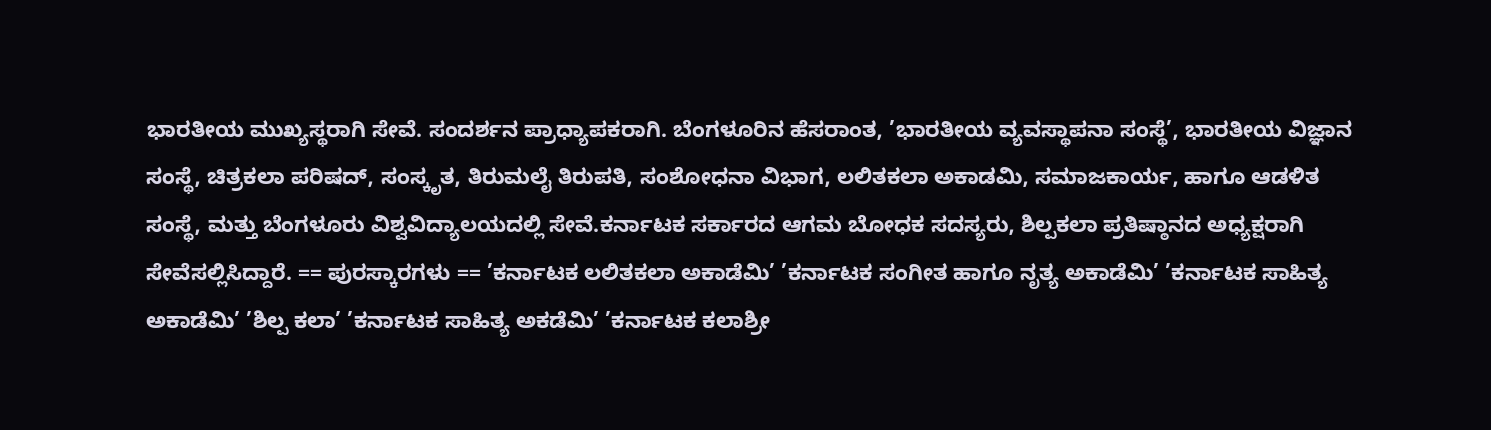ಭಾರತೀಯ ಮುಖ್ಯಸ್ಥರಾಗಿ ಸೇವೆ. ಸಂದರ್ಶನ ಪ್ರಾಧ್ಯಾಪಕರಾಗಿ. ಬೆಂಗಳೂರಿನ ಹೆಸರಾಂತ, ’ಭಾರತೀಯ ವ್ಯವಸ್ಥಾಪನಾ ಸಂಸ್ಥೆ’, ಭಾರತೀಯ ವಿಜ್ಞಾನ ಸಂಸ್ಥೆ, ಚಿತ್ರಕಲಾ ಪರಿಷದ್, ಸಂಸ್ಕೃತ, ತಿರುಮಲೈ ತಿರುಪತಿ, ಸಂಶೋಧನಾ ವಿಭಾಗ, ಲಲಿತಕಲಾ ಅಕಾಡಮಿ, ಸಮಾಜಕಾರ್ಯ, ಹಾಗೂ ಆಡಳಿತ ಸಂಸ್ಥೆ, ಮತ್ತು ಬೆಂಗಳೂರು ವಿಶ್ವವಿದ್ಯಾಲಯದಲ್ಲಿ ಸೇವೆ.ಕರ್ನಾಟಕ ಸರ್ಕಾರದ ಆಗಮ ಬೋಧಕ ಸದಸ್ಯರು, ಶಿಲ್ಪಕಲಾ ಪ್ರತಿಷ್ಠಾನದ ಅಧ್ಯಕ್ಷರಾಗಿ ಸೇವೆಸಲ್ಲಿಸಿದ್ದಾರೆ. == ಪುರಸ್ಕಾರಗಳು == ’ಕರ್ನಾಟಕ ಲಲಿತಕಲಾ ಅಕಾಡೆಮಿ’ ’ಕರ್ನಾಟಕ ಸಂಗೀತ ಹಾಗೂ ನೃತ್ಯ ಅಕಾಡೆಮಿ’ ’ಕರ್ನಾಟಕ ಸಾಹಿತ್ಯ ಅಕಾಡೆಮಿ’ ’ಶಿಲ್ಪ ಕಲಾ’ ’ಕರ್ನಾಟಕ ಸಾಹಿತ್ಯ ಅಕಡೆಮಿ’ ’ಕರ್ನಾಟಕ ಕಲಾಶ್ರೀ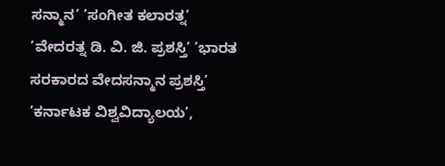ಸನ್ಮಾನ’ ’ಸಂಗೀತ ಕಲಾರತ್ನ’ ’ವೇದರತ್ನ ಡಿ. ವಿ. ಜಿ. ಪ್ರಶಸ್ತಿ’ ’ಭಾರತ ಸರಕಾರದ ವೇದಸನ್ಮಾನ ಪ್ರಶಸ್ತಿ’ ’ಕರ್ನಾಟಕ ವಿಶ್ವವಿದ್ಯಾಲಯ’,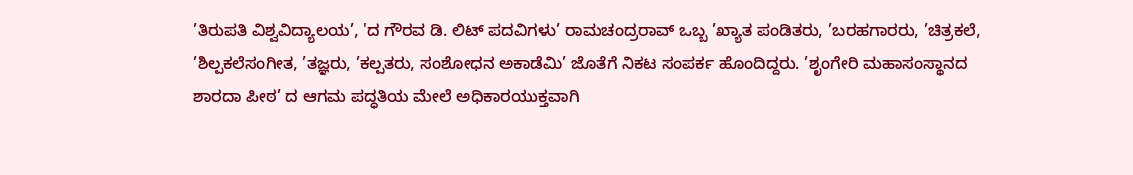’ತಿರುಪತಿ ವಿಶ್ವವಿದ್ಯಾಲಯ’, 'ದ ಗೌರವ ಡಿ. ಲಿಟ್ ಪದವಿಗಳು’ ರಾಮಚಂದ್ರರಾವ್ ಒಬ್ಬ ’ಖ್ಯಾತ ಪಂಡಿತರು, ’ಬರಹಗಾರರು, ’ಚಿತ್ರಕಲೆ, ’ಶಿಲ್ಪಕಲೆಸಂಗೀತ, ’ತಜ್ಞರು, ’ಕಲ್ಪತರು, ಸಂಶೋಧನ ಅಕಾಡೆಮಿ’ ಜೊತೆಗೆ ನಿಕಟ ಸಂಪರ್ಕ ಹೊಂದಿದ್ದರು. ’ಶೃಂಗೇರಿ ಮಹಾಸಂಸ್ಥಾನದ ಶಾರದಾ ಪೀಠ’ ದ ಆಗಮ ಪದ್ಧತಿಯ ಮೇಲೆ ಅಧಿಕಾರಯುಕ್ತವಾಗಿ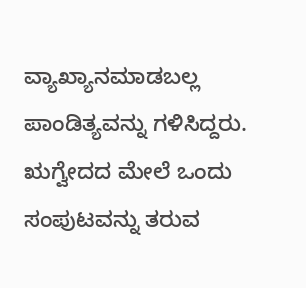ವ್ಯಾಖ್ಯಾನಮಾಡಬಲ್ಲ ಪಾಂಡಿತ್ಯವನ್ನು ಗಳಿಸಿದ್ದರು. ಋಗ್ವೇದದ ಮೇಲೆ ಒಂದು ಸಂಪುಟವನ್ನು ತರುವ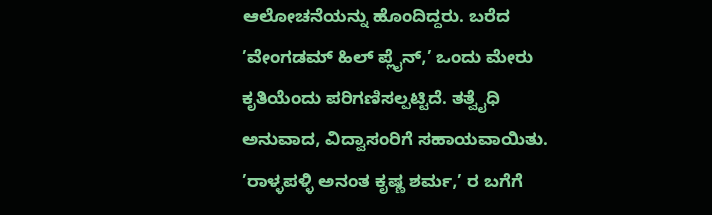ಆಲೋಚನೆಯನ್ನು ಹೊಂದಿದ್ದರು. ಬರೆದ ’ವೇಂಗಡಮ್ ಹಿಲ್ ಪ್ಲೈನ್,’ ಒಂದು ಮೇರು ಕೃತಿಯೆಂದು ಪರಿಗಣಿಸಲ್ಪಟ್ಟಿದೆ. ತತ್ವೈಧಿ ಅನುವಾದ, ವಿದ್ವಾಸಂರಿಗೆ ಸಹಾಯವಾಯಿತು. ’ರಾಳ್ಳಪಳ್ಳಿ ಅನಂತ ಕೃಷ್ಣ ಶರ್ಮ,’ ರ ಬಗೆಗೆ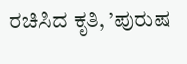ರಚಿಸಿದ ಕೃತಿ, ’ಪುರುಷ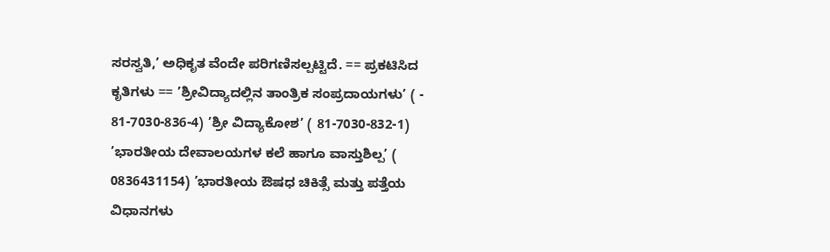ಸರಸ್ವತಿ,’ ಅಧಿಕೃತ ವೆಂದೇ ಪರಿಗಣಿಸಲ್ಪಟ್ಟಿದೆ. == ಪ್ರಕಟಿಸಿದ ಕೃತಿಗಳು == ’ಶ್ರೀವಿದ್ಯಾದಲ್ಲಿನ ತಾಂತ್ರಿಕ ಸಂಪ್ರದಾಯಗಳು’ ( - 81-7030-836-4) ’ಶ್ರೀ ವಿದ್ಯಾಕೋಶ’ ( 81-7030-832-1) ’ಭಾರತೀಯ ದೇವಾಲಯಗಳ ಕಲೆ ಹಾಗೂ ವಾಸ್ತುಶಿಲ್ಪ’ ( 0836431154) ’ಭಾರತೀಯ ಔಷಧ ಚಿಕಿತ್ಸೆ ಮತ್ತು ಪತ್ತೆಯ ವಿಧಾನಗಳು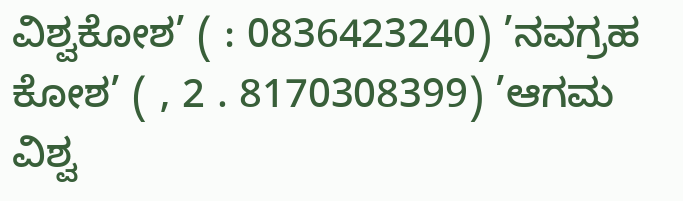ವಿಶ್ವಕೋಶ’ ( : 0836423240) ’ನವಗ್ರಹ ಕೋಶ’ ( , 2 . 8170308399) ’ಆಗಮ ವಿಶ್ವ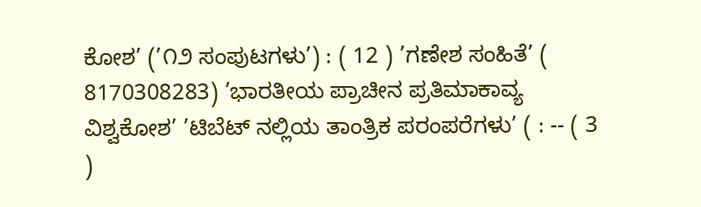ಕೋಶ’ (’೧೨ ಸಂಪುಟಗಳು’) : ( 12 ) ’ಗಣೇಶ ಸಂಹಿತೆ’ ( 8170308283) ’ಭಾರತೀಯ ಪ್ರಾಚೀನ ಪ್ರತಿಮಾಕಾವ್ಯ ವಿಶ್ವಕೋಶ’ ’ಟಿಬೆಟ್ ನಲ್ಲಿಯ ತಾಂತ್ರಿಕ ಪರಂಪರೆಗಳು’ ( : -- ( 3 )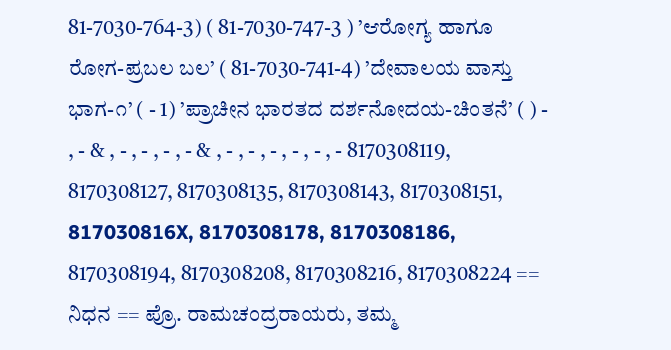81-7030-764-3) ( 81-7030-747-3 ) ’ಆರೋಗ್ಯ ಹಾಗೂ ರೋಗ-ಪ್ರಬಲ ಬಲ’ ( 81-7030-741-4) ’ದೇವಾಲಯ ವಾಸ್ತು ಭಾಗ-೧’ ( - 1) ’ಪ್ರಾಚೀನ ಭಾರತದ ದರ್ಶನೋದಯ-ಚಿಂತನೆ’ ( ) - , - & , - , - , - , - & , - , - , - , - , - , - 8170308119, 8170308127, 8170308135, 8170308143, 8170308151, 817030816X, 8170308178, 8170308186, 8170308194, 8170308208, 8170308216, 8170308224 == ನಿಧನ == ಪ್ರೊ. ರಾಮಚಂದ್ರರಾಯರು, ತಮ್ಮ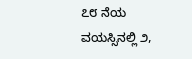೭೮ ನೆಯ ವಯಸ್ಸಿನಲ್ಲಿ ೨,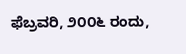ಫೆಬ್ರವರಿ, ೨೦೦೬ ರಂದು,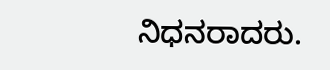ನಿಧನರಾದರು.